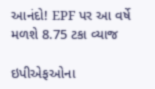આનંદો! EPF પર આ વર્ષે મળશે 8.75 ટકા વ્યાજ

ઇપીએફઓના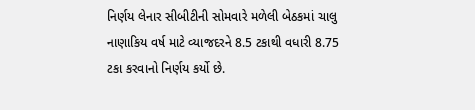નિર્ણય લેનાર સીબીટીની સોમવારે મળેલી બેઠકમાં ચાલુ નાણાકિય વર્ષ માટે વ્યાજદરને 8.5 ટકાથી વધારી 8.75 ટકા કરવાનો નિર્ણય કર્યો છે.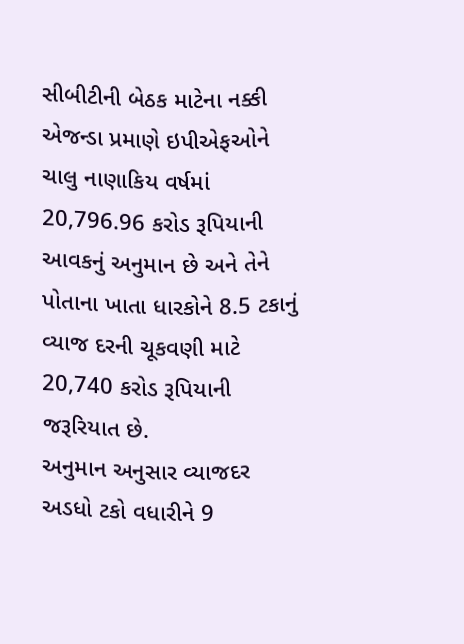સીબીટીની બેઠક માટેના નક્કી એજન્ડા પ્રમાણે ઇપીએફઓને ચાલુ નાણાકિય વર્ષમાં 20,796.96 કરોડ રૂપિયાની આવકનું અનુમાન છે અને તેને પોતાના ખાતા ધારકોને 8.5 ટકાનું વ્યાજ દરની ચૂકવણી માટે 20,740 કરોડ રૂપિયાની જરૂરિયાત છે.
અનુમાન અનુસાર વ્યાજદર અડધો ટકો વધારીને 9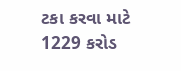ટકા કરવા માટે 1229 કરોડ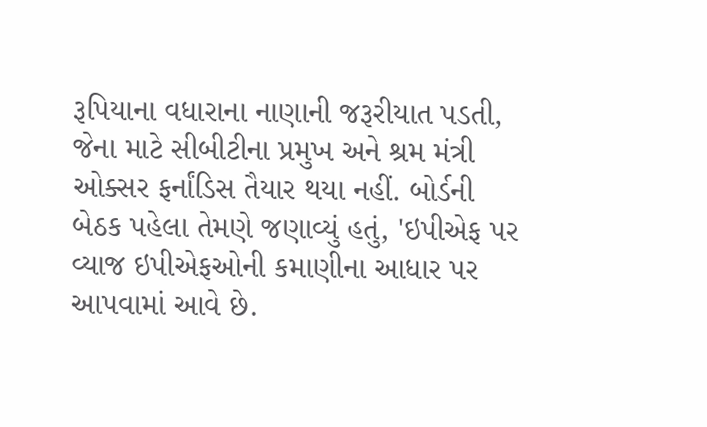રૂપિયાના વધારાના નાણાની જરૂરીયાત પડતી, જેના માટે સીબીટીના પ્રમુખ અને શ્રમ મંત્રી ઓક્સર ફર્નાંડિસ તૈયાર થયા નહીં. બોર્ડની બેઠક પહેલા તેમણે જણાવ્યું હતું, 'ઇપીએફ પર વ્યાજ ઇપીએફઓની કમાણીના આધાર પર આપવામાં આવે છે.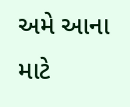અમે આના માટે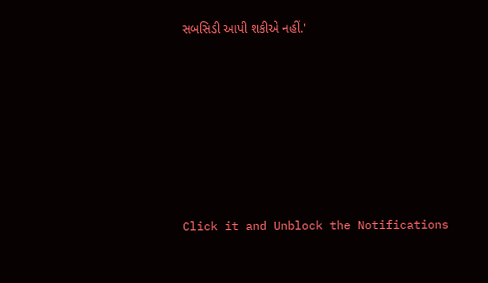સબસિડી આપી શકીએ નહીં.'












Click it and Unblock the Notifications